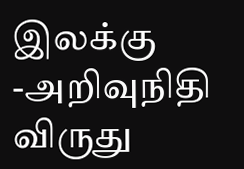இலக்கு -அறிவுநிதி விருது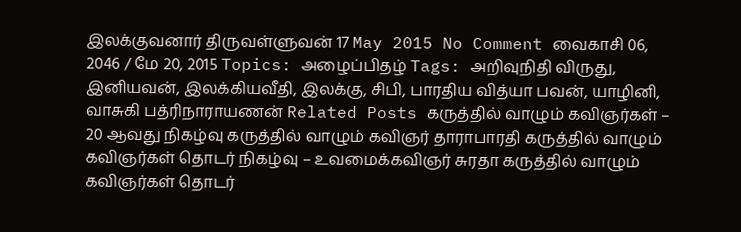இலக்குவனார் திருவள்ளுவன் 17 May 2015 No Comment வைகாசி 06, 2046 / மே 20, 2015 Topics: அழைப்பிதழ் Tags: அறிவுநிதி விருது, இனியவன், இலக்கியவீதி, இலக்கு, சிபி, பாரதிய வித்யா பவன், யாழினி, வாசுகி பத்ரிநாராயணன் Related Posts கருத்தில் வாழும் கவிஞர்கள் – 20 ஆவது நிகழ்வு கருத்தில் வாழும் கவிஞர் தாராபாரதி கருத்தில் வாழும் கவிஞர்கள் தொடர் நிகழ்வு – உவமைக்கவிஞர் சுரதா கருத்தில் வாழும் கவிஞர்கள் தொடர்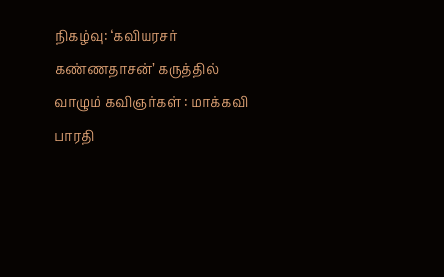நிகழ்வு: ‘கவியரசர் கண்ணதாசன்’ கருத்தில் வாழும் கவிஞர்கள் : மாக்கவி பாரதி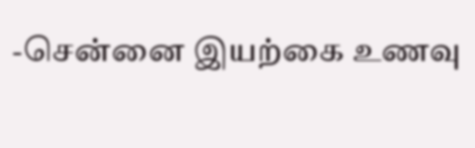-சென்னை இயற்கை உணவு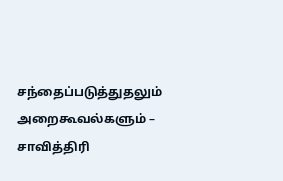சந்தைப்படுத்துதலும் அறைகூவல்களும் – சாவித்திரி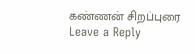கண்ணன் சிறப்புரை
Leave a Reply